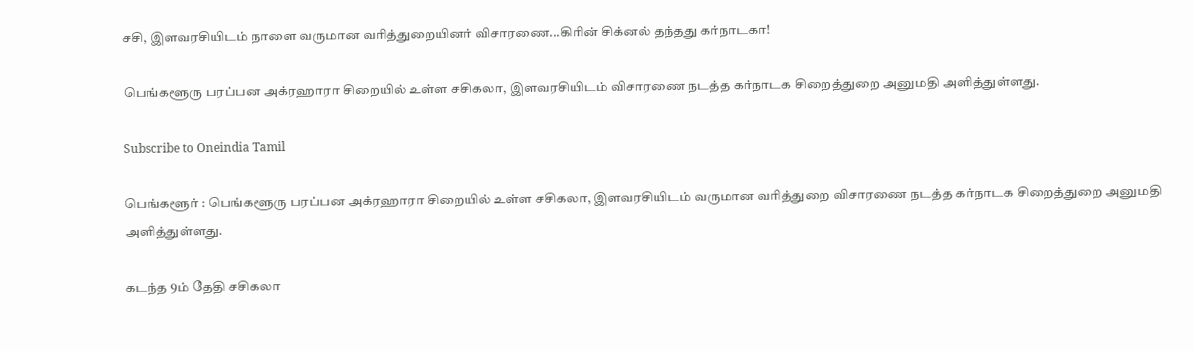சசி, இளவரசியிடம் நாளை வருமான வரித்துறையினர் விசாரணை...கிரின் சிக்னல் தந்தது கர்நாடகா!

பெங்களூரு பரப்பன அக்ரஹாரா சிறையில் உள்ள சசிகலா, இளவரசியிடம் விசாரணை நடத்த கர்நாடக சிறைத்துறை அனுமதி அளித்துள்ளது.

Subscribe to Oneindia Tamil

பெங்களூர் : பெங்களூரு பரப்பன அக்ரஹாரா சிறையில் உள்ள சசிகலா, இளவரசியிடம் வருமான வரித்துறை விசாரணை நடத்த கர்நாடக சிறைத்துறை அனுமதி அளித்துள்ளது.

கடந்த 9ம் தேதி சசிகலா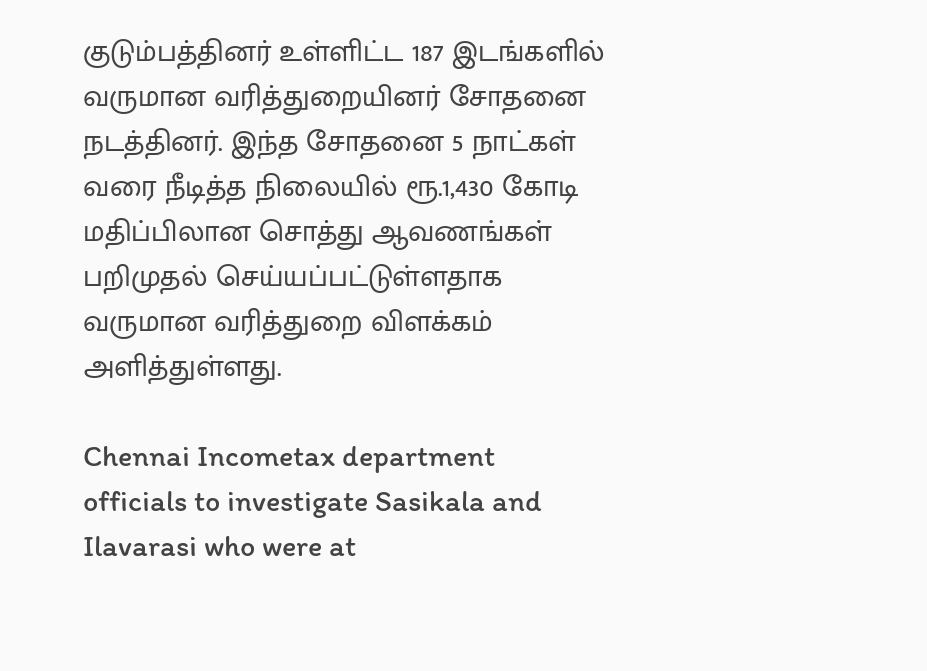குடும்பத்தினர் உள்ளிட்ட 187 இடங்களில் வருமான வரித்துறையினர் சோதனை நடத்தினர். இந்த சோதனை 5 நாட்கள் வரை நீடித்த நிலையில் ரூ.1,430 கோடி மதிப்பிலான சொத்து ஆவணங்கள் பறிமுதல் செய்யப்பட்டுள்ளதாக வருமான வரித்துறை விளக்கம் அளித்துள்ளது.

Chennai Incometax department officials to investigate Sasikala and Ilavarasi who were at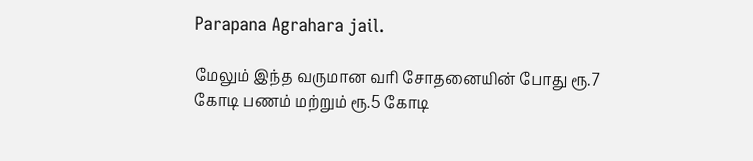Parapana Agrahara jail.

மேலும் இந்த வருமான வரி சோதனையின் போது ரூ.7 கோடி பணம் மற்றும் ரூ.5 கோடி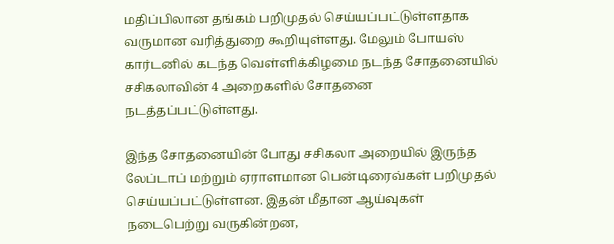மதிப்பிலான தங்கம் பறிமுதல் செய்யப்பட்டுள்ளதாக வருமான வரித்துறை கூறியுள்ளது. மேலும் போயஸ் கார்டனில் கடந்த வெள்ளிக்கிழமை நடந்த சோதனையில் சசிகலாவின் 4 அறைகளில் சோதனை நடத்தப்பட்டுள்ளது.

இந்த சோதனையின் போது சசிகலா அறையில் இருந்த லேப்டாப் மற்றும் ஏராளமான பென்டிரைவ்கள் பறிமுதல் செய்யப்பட்டுள்ளன. இதன் மீதான ஆய்வுகள் நடைபெற்று வருகின்றன,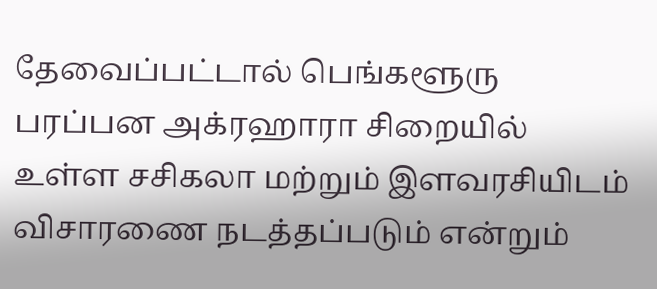தேவைப்பட்டால் பெங்களூரு பரப்பன அக்ரஹாரா சிறையில் உள்ள சசிகலா மற்றும் இளவரசியிடம் விசாரணை நடத்தப்படும் என்றும்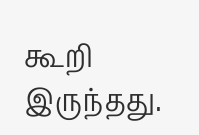கூறி இருந்தது.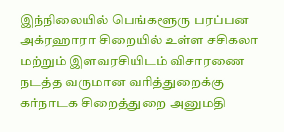இந்நிலையில் பெங்களூரு பரப்பன அக்ரஹாரா சிறையில் உள்ள சசிகலா மற்றும் இளவரசியிடம் விசாரணை நடத்த வருமான வரித்துறைக்கு கர்நாடக சிறைத்துறை அனுமதி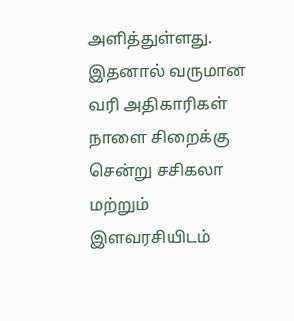அளித்துள்ளது. இதனால் வருமான வரி அதிகாரிகள் நாளை சிறைக்கு சென்று சசிகலா மற்றும் இளவரசியிடம்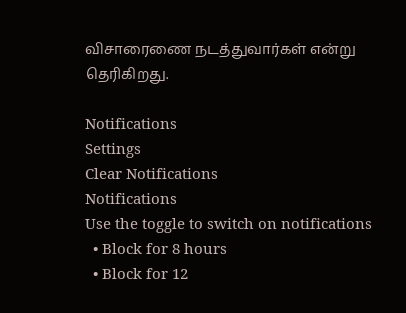விசாரைணை நடத்துவார்கள் என்று தெரிகிறது.

Notifications
Settings
Clear Notifications
Notifications
Use the toggle to switch on notifications
  • Block for 8 hours
  • Block for 12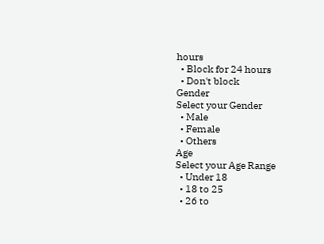hours
  • Block for 24 hours
  • Don't block
Gender
Select your Gender
  • Male
  • Female
  • Others
Age
Select your Age Range
  • Under 18
  • 18 to 25
  • 26 to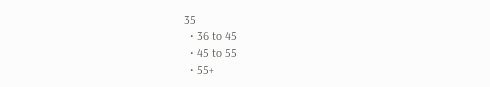35
  • 36 to 45
  • 45 to 55
  • 55+